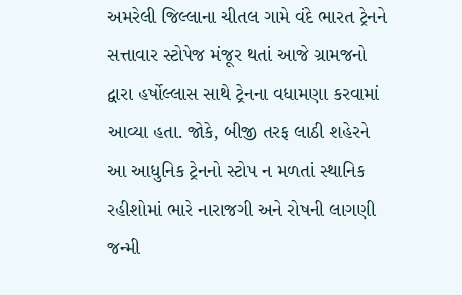અમરેલી જિલ્લાના ચીતલ ગામે વંદે ભારત ટ્રેનને સત્તાવાર સ્ટોપેજ મંજૂર થતાં આજે ગ્રામજનો દ્વારા હર્ષોલ્લાસ સાથે ટ્રેનના વધામણા કરવામાં આવ્યા હતા. જોકે, બીજી તરફ લાઠી શહેરને આ આધુનિક ટ્રેનનો સ્ટોપ ન મળતાં સ્થાનિક રહીશોમાં ભારે નારાજગી અને રોષની લાગણી જન્મી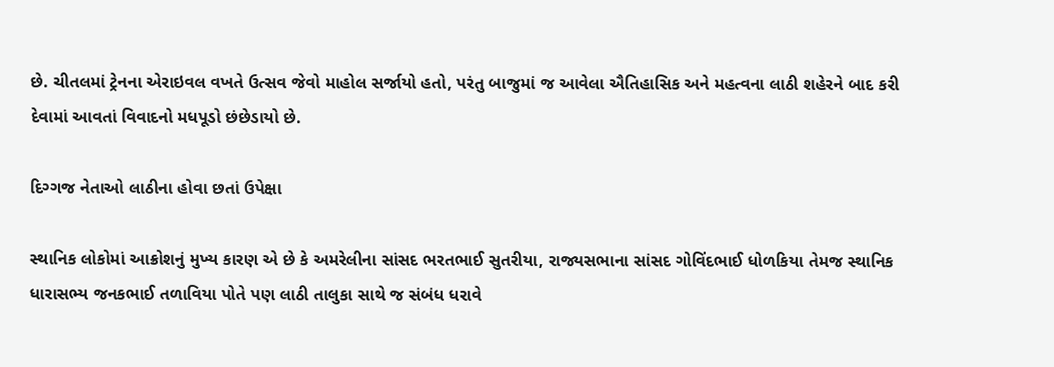છે. ચીતલમાં ટ્રેનના એરાઇવલ વખતે ઉત્સવ જેવો માહોલ સર્જાયો હતો, પરંતુ બાજુમાં જ આવેલા ઐતિહાસિક અને મહત્વના લાઠી શહેરને બાદ કરી દેવામાં આવતાં વિવાદનો મધપૂડો છંછેડાયો છે.

દિગ્ગજ નેતાઓ લાઠીના હોવા છતાં ઉપેક્ષા

સ્થાનિક લોકોમાં આક્રોશનું મુખ્ય કારણ એ છે કે અમરેલીના સાંસદ ભરતભાઈ સુતરીયા, રાજ્યસભાના સાંસદ ગોવિંદભાઈ ધોળકિયા તેમજ સ્થાનિક ધારાસભ્ય જનકભાઈ તળાવિયા પોતે પણ લાઠી તાલુકા સાથે જ સંબંધ ધરાવે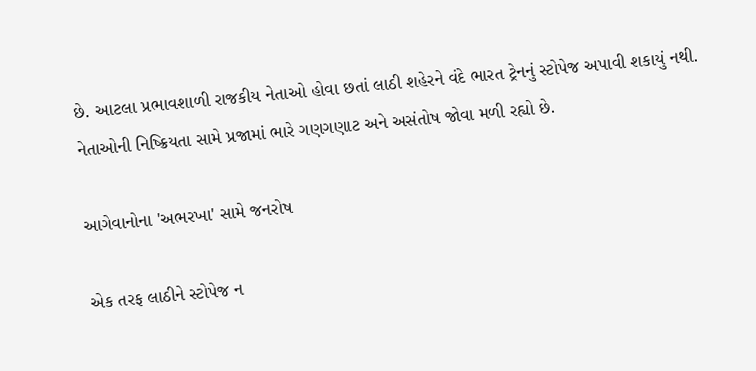છે. આટલા પ્રભાવશાળી રાજકીય નેતાઓ હોવા છતાં લાઠી શહેરને વંદે ભારત ટ્રેનનું સ્ટોપેજ અપાવી શકાયું નથી. નેતાઓની નિષ્ક્રિયતા સામે પ્રજામાં ભારે ગણગણાટ અને અસંતોષ જોવા મળી રહ્યો છે.

આગેવાનોના 'અભરખા' સામે જનરોષ

એક તરફ લાઠીને સ્ટોપેજ ન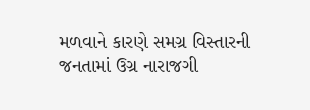મળવાને કારણે સમગ્ર વિસ્તારની જનતામાં ઉગ્ર નારાજગી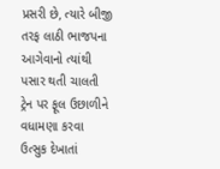પ્રસરી છે, ત્યારે બીજી તરફ લાઠી ભાજપના આગેવાનો ત્યાંથી પસાર થતી ચાલતી ટ્રેન પર ફૂલ ઉછાળીને વધામણા કરવા ઉત્સુક દેખાતાં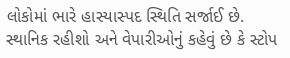લોકોમાં ભારે હાસ્યાસ્પદ સ્થિતિ સર્જાઈ છે. સ્થાનિક રહીશો અને વેપારીઓનું કહેવું છે કે સ્ટોપ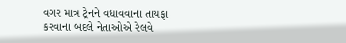વગર માત્ર ટ્રેનને વધાવવાના તાયફા કરવાના બદલે નેતાઓએ રેલવે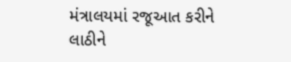મંત્રાલયમાં રજૂઆત કરીને લાઠીને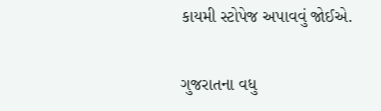કાયમી સ્ટોપેજ અપાવવું જોઈએ.

ગુજરાતના વધુ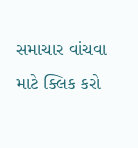સમાચાર વાંચવા માટે ક્લિક કરો